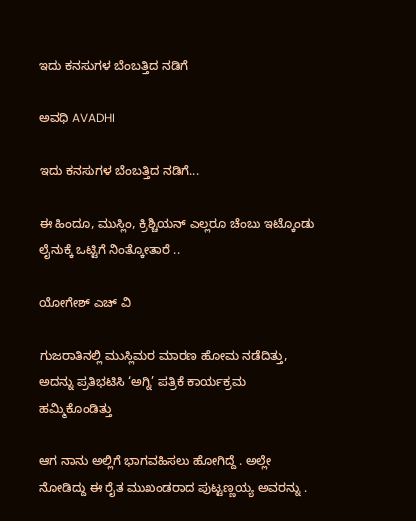ಇದು ಕನಸುಗಳ ಬೆಂಬತ್ತಿದ ನಡಿಗೆ‍

ಅವಧಿ AVADHI

ಇದು ಕನಸುಗಳ ಬೆಂಬತ್ತಿದ ನಡಿಗೆ...

ಈ ಹಿಂದೂ, ಮುಸ್ಲಿಂ, ಕ್ರಿಶ್ಚಿಯನ್ ಎಲ್ಲರೂ ಚೆಂಬು ಇಟ್ಕೊಂಡು ಲೈನುಕ್ಕೆ ಒಟ್ಟಿಗೆ ನಿಂತ್ಕೋತಾರೆ ..

ಯೋಗೇಶ್ ಎಚ್ ವಿ

ಗುಜರಾತಿನಲ್ಲಿ ಮುಸ್ಲಿಮರ ಮಾರಣ ಹೋಮ ನಡೆದಿತ್ತು, ಅದನ್ನು ಪ್ರತಿಭಟಿಸಿ ‘ಅಗ್ನಿ’ ಪತ್ರಿಕೆ ಕಾರ್ಯಕ್ರಮ ಹಮ್ಮಿಕೊಂಡಿತ್ತು

ಆಗ ನಾನು ಅಲ್ಲಿಗೆ ಭಾಗವಹಿಸಲು ಹೋಗಿದ್ದೆ . ಅಲ್ಲೇ ನೋಡಿದ್ದು ಈ ರೈತ ಮುಖಂಡರಾದ ಪುಟ್ಟಣ್ಣಯ್ಯ ಅವರನ್ನು .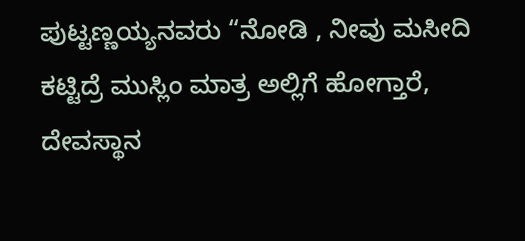ಪುಟ್ಟಣ್ಣಯ್ಯನವರು “ನೋಡಿ , ನೀವು ಮಸೀದಿ ಕಟ್ಟಿದ್ರೆ ಮುಸ್ಲಿಂ ಮಾತ್ರ ಅಲ್ಲಿಗೆ ಹೋಗ್ತಾರೆ, ದೇವಸ್ಥಾನ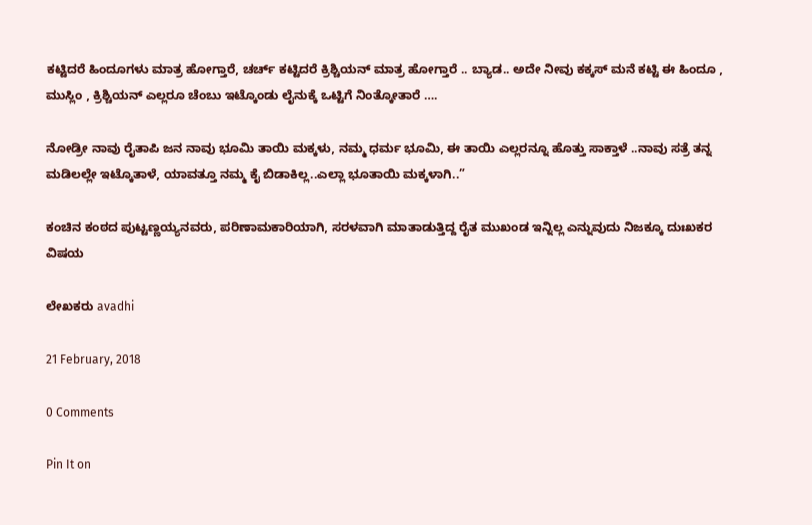ಕಟ್ಟಿದರೆ ಹಿಂದೂಗಳು ಮಾತ್ರ ಹೋಗ್ತಾರೆ, ಚರ್ಚ್ ಕಟ್ಟಿದರೆ ಕ್ರಿಶ್ಚಿಯನ್ ಮಾತ್ರ ಹೋಗ್ತಾರೆ .. ಬ್ಯಾಡ.. ಅದೇ ನೀವು ಕಕ್ಕಸ್ ಮನೆ ಕಟ್ಟಿ ಈ ಹಿಂದೂ , ಮುಸ್ಲಿಂ , ಕ್ರಿಶ್ಚಿಯನ್ ಎಲ್ಲರೂ ಚೆಂಬು ಇಟ್ಕೊಂಡು ಲೈನುಕ್ಕೆ ಒಟ್ಟಿಗೆ ನಿಂತ್ಕೋತಾರೆ ….

ನೋಡ್ರೀ ನಾವು ರೈತಾಪಿ ಜನ ನಾವು ಭೂಮಿ ತಾಯಿ ಮಕ್ಕಳು, ನಮ್ಮ ಧರ್ಮ ಭೂಮಿ, ಈ ತಾಯಿ ಎಲ್ಲರನ್ನೂ ಹೊತ್ತು ಸಾಕ್ತಾಳೆ ..ನಾವು ಸತ್ರೆ ತನ್ನ ಮಡಿಲಲ್ಲೇ ಇಟ್ಕೊತಾಳೆ, ಯಾವತ್ತೂ ನಮ್ಮ ಕೈ ಬಿಡಾಕಿಲ್ಲ..ಎಲ್ಲಾ ಭೂತಾಯಿ ಮಕ್ಕಳಾಗಿ..”

ಕಂಚಿನ ಕಂಠದ ಪುಟ್ಟಣ್ಣಯ್ಯನವರು, ಪರಿಣಾಮಕಾರಿಯಾಗಿ, ಸರಳವಾಗಿ ಮಾತಾಡುತ್ತಿದ್ದ ರೈತ ಮುಖಂಡ ಇನ್ನಿಲ್ಲ ಎನ್ನುವುದು ನಿಜಕ್ಕೂ ದುಃಖಕರ ವಿಷಯ

ಲೇಖಕರು avadhi

21 February, 2018

0 Comments

Pin It on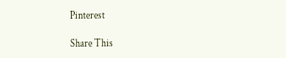Pinterest

Share This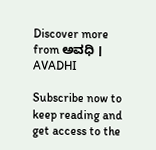Discover more from ಅವಧಿ । AVADHI

Subscribe now to keep reading and get access to the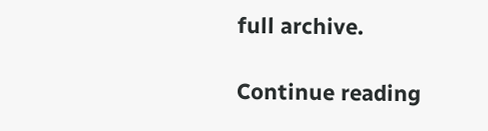full archive.

Continue reading